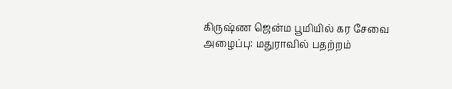கிருஷ்ண ஜென்ம பூமியில் கர சேவை அழைப்பு: மதுராவில் பதற்றம்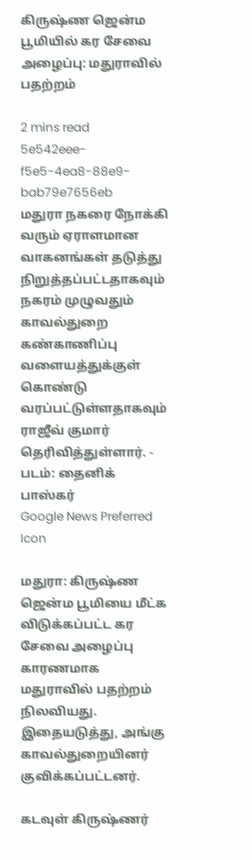கிருஷ்ண ஜென்ம பூமியில் கர சேவை அழைப்பு: மதுராவில் பதற்றம்

2 mins read
5e542eee-f5e5-4ea8-88e9-bab79e7656eb
மதுரா நகரை நோக்கி வரும் ஏராளமான வாகனங்கள் தடுத்து நிறுத்தப்பட்டதாகவும் நகரம் முழுவதும் காவல்துறை கண்காணிப்பு வளையத்துக்குள் கொண்டு வரப்பட்டுள்ளதாகவும் ராஜீவ் குமார் தெரிவித்துள்ளார். - படம்: தைனிக் பாஸ்கர்
Google News Preferred Icon

மதுரா: கிருஷ்ண ஜென்ம பூமியை மீட்க விடுக்கப்பட்ட கர சேவை அழைப்பு காரணமாக மதுராவில் பதற்றம் நிலவியது. இதையடுத்து, அங்கு காவல்துறையினர் குவிக்கப்பட்டனர்.

கடவுள் கிருஷ்ணர்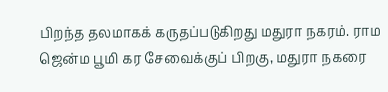பிறந்த தலமாகக் கருதப்படுகிறது மதுரா நகரம். ராம ஜென்ம பூமி கர சேவைக்குப் பிறகு, மதுரா நகரை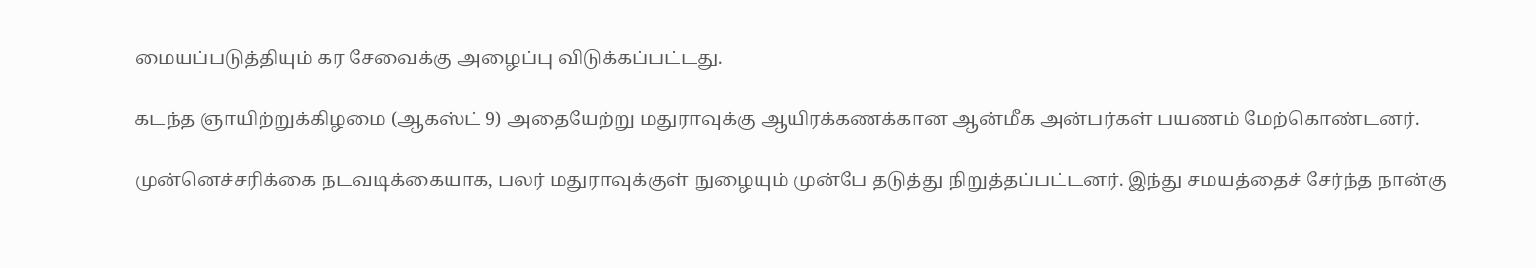மையப்படுத்தியும் கர சேவைக்கு அழைப்பு விடுக்கப்பட்டது.

கடந்த ஞாயிற்றுக்கிழமை (ஆகஸ்ட் 9) அதையேற்று மதுராவுக்கு ஆயிரக்கணக்கான ஆன்மீக அன்பர்கள் பயணம் மேற்கொண்டனர்.

முன்னெச்சரிக்கை நடவடிக்கையாக, பலர் மதுராவுக்குள் நுழையும் முன்பே தடுத்து நிறுத்தப்பட்டனர். இந்து சமயத்தைச் சேர்ந்த நான்கு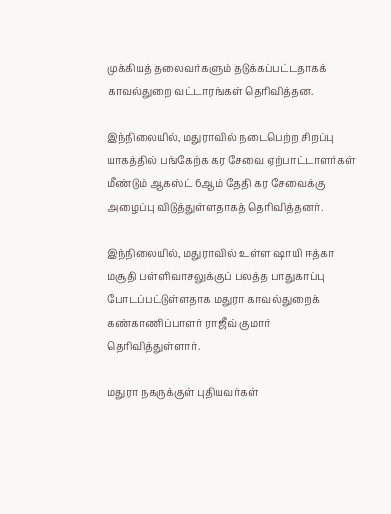முக்கியத் தலைவர்களும் தடுக்கப்பட்டதாகக் காவல்துறை வட்டாரங்கள் தெரிவித்தன.

இந்நிலையில், மதுராவில் நடைபெற்ற சிறப்பு யாகத்தில் பங்கேற்க கர சேவை ஏற்பாட்டாளர்கள் மீண்டும் ஆகஸ்ட் 6ஆம் தேதி கர சேவைக்கு அழைப்பு விடுத்துள்ளதாகத் தெரிவித்தனர்.

இந்நிலையில், மதுராவில் உள்ள ஷாயி ஈத்கா மசூதி பள்ளிவாசலுக்குப் பலத்த பாதுகாப்பு போடப்பட்டுள்ளதாக மதுரா காவல்துறைக் கண்காணிப்பாளர் ராஜீவ் குமார் தெரிவித்துள்ளார்.

மதுரா நகருக்குள் புதியவர்கள்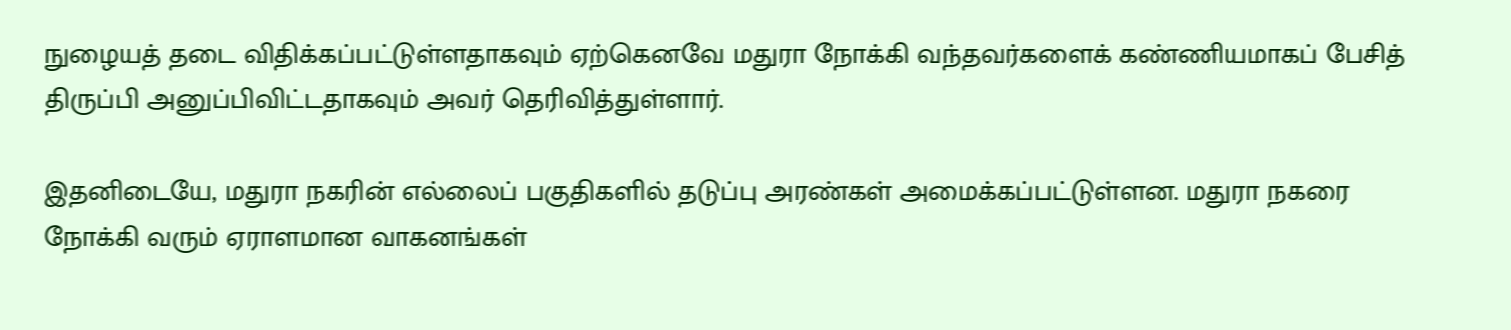நுழையத் தடை விதிக்கப்பட்டுள்ளதாகவும் ஏற்கெனவே மதுரா நோக்கி வந்தவர்களைக் கண்ணியமாகப் பேசித் திருப்பி அனுப்பிவிட்டதாகவும் அவர் தெரிவித்துள்ளார்.

இதனிடையே, மதுரா நகரின் எல்லைப் பகுதிகளில் தடுப்பு அரண்கள் அமைக்கப்பட்டுள்ளன. மதுரா நகரை நோக்கி வரும் ஏராளமான வாகனங்கள்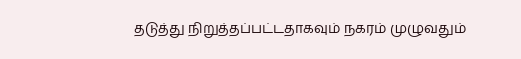தடுத்து நிறுத்தப்பட்டதாகவும் நகரம் முழுவதும்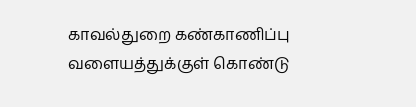காவல்துறை கண்காணிப்பு வளையத்துக்குள் கொண்டு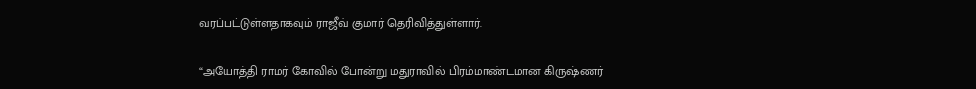வரப்பட்டுள்ளதாகவும் ராஜீவ் குமார் தெரிவித்துள்ளார்.

“அயோத்தி ராமர் கோவில் போன்று மதுராவில் பிரம்மாண்டமான கிருஷ்ணர்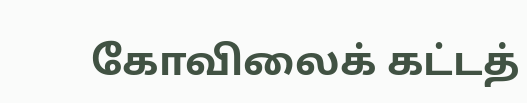கோவிலைக் கட்டத்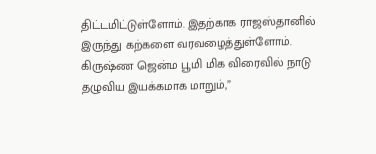திட்டமிட்டுள்ளோம். இதற்காக ராஜஸ்தானில் இருந்து கற்களை வரவழைத்துள்ளோம். கிருஷ்ண ஜென்ம பூமி மிக விரைவில் நாடு தழுவிய இயக்கமாக மாறும்,”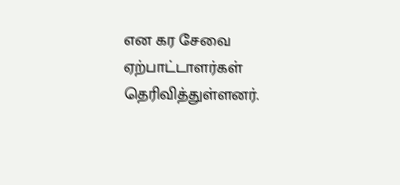என கர சேவை ஏற்பாட்டாளர்கள் தெரிவித்துள்ளனர்.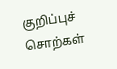குறிப்புச் சொற்கள்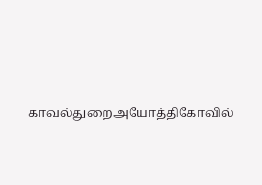காவல்துறைஅயோத்திகோவில்